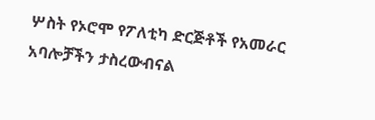ሦስት የኦሮሞ የፖለቲካ ድርጅቶች የአመራር አባሎቻችን ታስረውብናል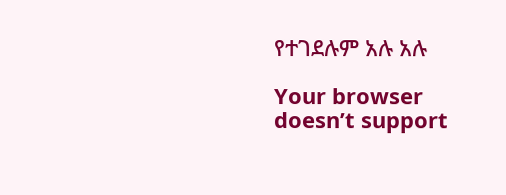የተገደሉም አሉ አሉ

Your browser doesn’t support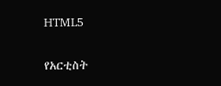HTML5

የአርቲስት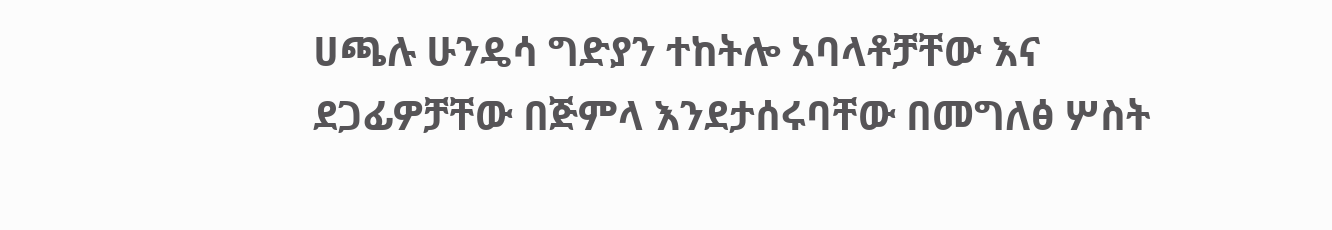ሀጫሉ ሁንዴሳ ግድያን ተከትሎ አባላቶቻቸው እና ደጋፊዎቻቸው በጅምላ እንደታሰሩባቸው በመግለፅ ሦስት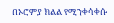በኦሮምያ ክልል የሚንቀሳቀሱ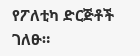የፖለቲካ ድርጅቶች ገለፁ።